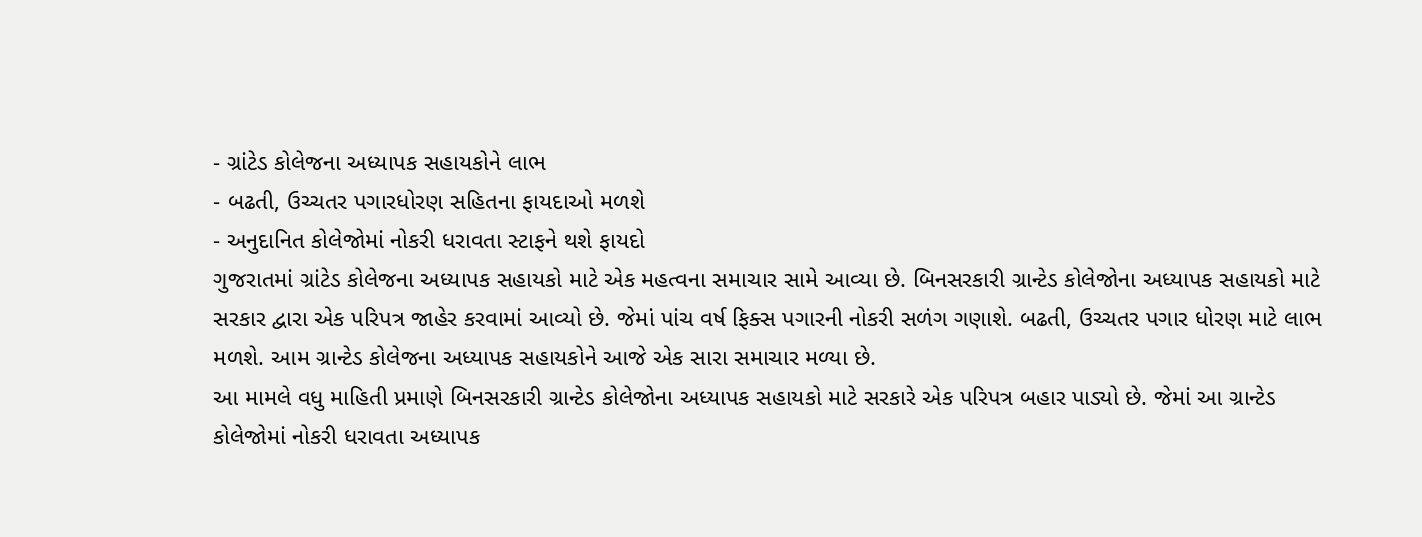- ગ્રાંટેડ કોલેજના અધ્યાપક સહાયકોને લાભ
- બઢતી, ઉચ્ચતર પગારધોરણ સહિતના ફાયદાઓ મળશે
- અનુદાનિત કોલેજોમાં નોકરી ધરાવતા સ્ટાફને થશે ફાયદો
ગુજરાતમાં ગ્રાંટેડ કોલેજના અધ્યાપક સહાયકો માટે એક મહત્વના સમાચાર સામે આવ્યા છે. બિનસરકારી ગ્રાન્ટેડ કોલેજોના અધ્યાપક સહાયકો માટે સરકાર દ્વારા એક પરિપત્ર જાહેર કરવામાં આવ્યો છે. જેમાં પાંચ વર્ષ ફિક્સ પગારની નોકરી સળંગ ગણાશે. બઢતી, ઉચ્ચતર પગાર ધોરણ માટે લાભ મળશે. આમ ગ્રાન્ટેડ કોલેજના અધ્યાપક સહાયકોને આજે એક સારા સમાચાર મળ્યા છે.
આ મામલે વધુ માહિતી પ્રમાણે બિનસરકારી ગ્રાન્ટેડ કોલેજોના અધ્યાપક સહાયકો માટે સરકારે એક પરિપત્ર બહાર પાડ્યો છે. જેમાં આ ગ્રાન્ટેડ કોલેજોમાં નોકરી ધરાવતા અધ્યાપક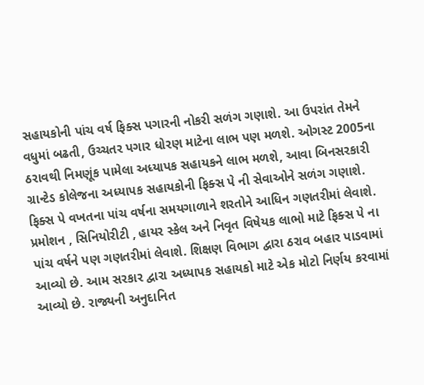સહાયકોની પાંચ વર્ષ ફિક્સ પગારની નોકરી સળંગ ગણાશે. આ ઉપરાંત તેમને વધુમાં બઢતી, ઉચ્ચતર પગાર ધોરણ માટેના લાભ પણ મળશે. ઓગસ્ટ 2005ના ઠરાવથી નિમણૂંક પામેલા અધ્યાપક સહાયકને લાભ મળશે, આવા બિનસરકારી ગ્રાન્ટેડ કોલેજના અધ્યાપક સહાયકોની ફિક્સ પે ની સેવાઓને સળંગ ગણાશે. ફિક્સ પે વખતના પાંચ વર્ષના સમયગાળાને શરતોને આધિન ગણતરીમાં લેવાશે. પ્રમોશન , સિનિયોરીટી , હાયર સ્કેલ અને નિવૃત વિષેયક લાભો માટે ફિક્સ પે ના પાંચ વર્ષને પણ ગણતરીમાં લેવાશે. શિક્ષણ વિભાગ દ્વારા ઠરાવ બહાર પાડવામાં આવ્યો છે. આમ સરકાર દ્વારા અધ્યાપક સહાયકો માટે એક મોટો નિર્ણય કરવામાં આવ્યો છે. રાજ્યની અનુદાનિત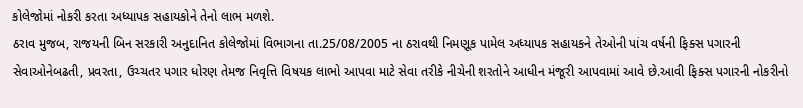કોલેજોમાં નોકરી કરતા અધ્યાપક સહાયકોને તેનો લાભ મળશે.
ઠરાવ મુજબ, રાજયની બિન સરકારી અનુદાનિત કોલેજોમાં વિભાગના તા.25/08/2005 ના ઠરાવથી નિમણૂક પામેલ અધ્યાપક સહાયકને તેઓની પાંચ વર્ષની ફિક્સ પગારની સેવાઓનેબઢતી, પ્રવરતા, ઉચ્ચતર પગાર ધોરણ તેમજ નિવૃત્તિ વિષયક લાભો આપવા માટે સેવા તરીકે નીચેની શરતોને આધીન મંજૂરી આપવામાં આવે છે.આવી ફિક્સ પગારની નોકરીનો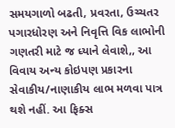સમયગાળો બઢતી, પ્રવરતા, ઉચ્ચતર પગારધોરણ અને નિવૃત્તિ વિક લાભોની ગણતરી માટે જ ધ્યાને લેવાશે,, આ વિવાય અન્ય કોઇપણ પ્રકારના સેવાકીય/નાણાકીય લાભ મળવા પાત્ર થશે નહીં. આ ફિક્સ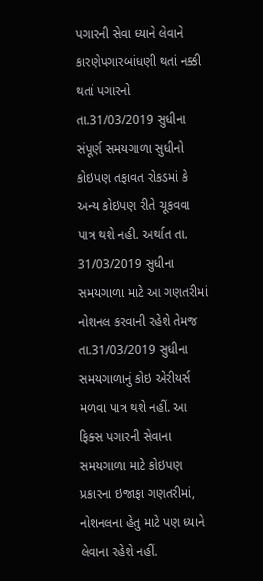પગારની સેવા ધ્યાને લેવાને કારણેપગારબાંધણી થતાં નક્કી થતાં પગારનો તા.31/03/2019 સુધીના સંપૂર્ણ સમયગાળા સુધીનો કોઇપણ તફાવત રોકડમાં કે અન્ય કોઇપણ રીતે ચૂકવવા પાત્ર થશે નહી. અર્થાત તા. 31/03/2019 સુધીના સમયગાળા માટે આ ગણતરીમાં નોશનલ કરવાની રહેશે તેમજ તા.31/03/2019 સુધીના સમયગાળાનું કોઇ એરીયર્સ મળવા પાત્ર થશે નહીં. આ ફિક્સ પગારની સેવાના સમયગાળા માટે કોઇપણ પ્રકારના ઇજાફા ગણતરીમાં, નોશનલના હેતુ માટે પણ ધ્યાને લેવાના રહેશે નહીં.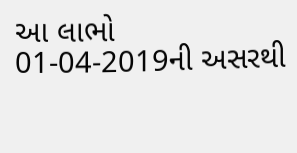આ લાભો 01-04-2019ની અસરથી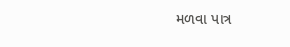મળવા પાત્ર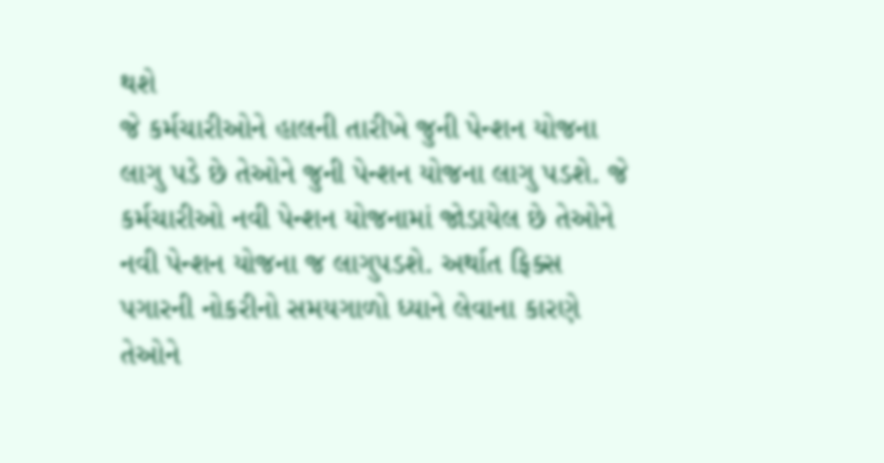થશે
જે કર્મચારીઓને હાલની તારીખે જુની પેન્શન યોજના લાગુ પડે છે તેઓને જુની પેન્શન યોજના લાગુ પડશે. જે કર્મચારીઓ નવી પેન્શન યોજનામાં જોડાયેલ છે તેઓને નવી પેન્શન યોજના જ લાગુપડશે. અર્થાત ફિક્સ પગારની નોકરીનો સમયગાળો ધ્યાને લેવાના કારણે તેઓને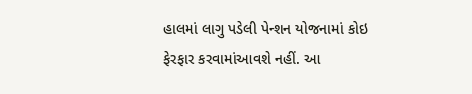હાલમાં લાગુ પડેલી પેન્શન યોજનામાં કોઇ ફેરફાર કરવામાંઆવશે નહીં. આ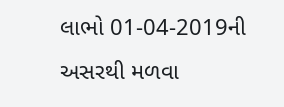લાભો 01-04-2019ની અસરથી મળવા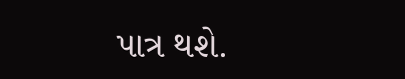પાત્ર થશે.